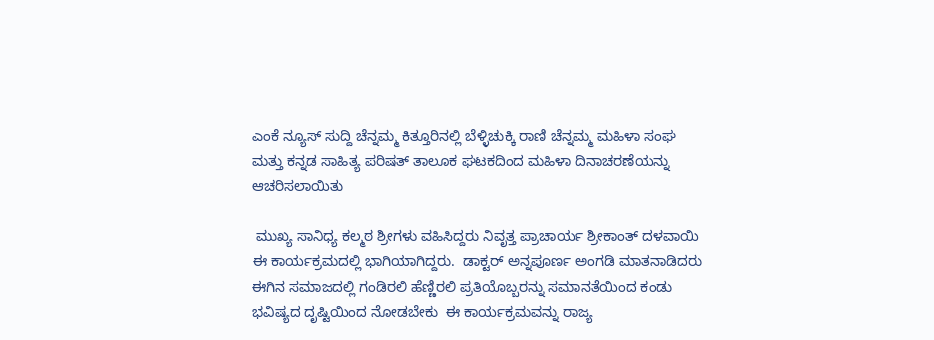ಎಂಕೆ ನ್ಯೂಸ್ ಸುದ್ದಿ ಚೆನ್ನಮ್ಮ ಕಿತ್ತೂರಿನಲ್ಲಿ ಬೆಳ್ಳಿಚುಕ್ಕಿ ರಾಣಿ ಚೆನ್ನಮ್ಮ ಮಹಿಳಾ ಸಂಘ ಮತ್ತು ಕನ್ನಡ ಸಾಹಿತ್ಯ ಪರಿಷತ್ ತಾಲೂಕ ಘಟಕದಿಂದ ಮಹಿಳಾ ದಿನಾಚರಣೆಯನ್ನು ಆಚರಿಸಲಾಯಿತು

 ಮುಖ್ಯ ಸಾನಿಧ್ಯ ಕಲ್ಮಠ ಶ್ರೀಗಳು ವಹಿಸಿದ್ದರು ನಿವೃತ್ತ ಪ್ರಾಚಾರ್ಯ ಶ್ರೀಕಾಂತ್ ದಳವಾಯಿ ಈ ಕಾರ್ಯಕ್ರಮದಲ್ಲಿ ಭಾಗಿಯಾಗಿದ್ದರು.  ಡಾಕ್ಟರ್ ಅನ್ನಪೂರ್ಣ ಅಂಗಡಿ ಮಾತನಾಡಿದರು ಈಗಿನ ಸಮಾಜದಲ್ಲಿ ಗಂಡಿರಲಿ ಹೆಣ್ಣಿರಲಿ ಪ್ರತಿಯೊಬ್ಬರನ್ನು ಸಮಾನತೆಯಿಂದ ಕಂಡು ಭವಿಷ್ಯದ ದೃಷ್ಟಿಯಿಂದ ನೋಡಬೇಕು  ಈ ಕಾರ್ಯಕ್ರಮವನ್ನು ರಾಜ್ಯ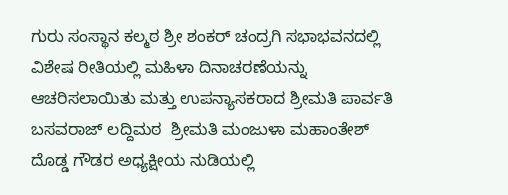ಗುರು ಸಂಸ್ಥಾನ ಕಲ್ಮಠ ಶ್ರೀ ಶಂಕರ್ ಚಂದ್ರಗಿ ಸಭಾಭವನದಲ್ಲಿ ವಿಶೇಷ ರೀತಿಯಲ್ಲಿ ಮಹಿಳಾ ದಿನಾಚರಣೆಯನ್ನು ಆಚರಿಸಲಾಯಿತು ಮತ್ತು ಉಪನ್ಯಾಸಕರಾದ ಶ್ರೀಮತಿ ಪಾರ್ವತಿ ಬಸವರಾಜ್ ಲದ್ದಿಮಠ  ಶ್ರೀಮತಿ ಮಂಜುಳಾ ಮಹಾಂತೇಶ್ ದೊಡ್ಡ ಗೌಡರ ಅಧ್ಯಕ್ಷೀಯ ನುಡಿಯಲ್ಲಿ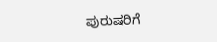ಪುರುಷರಿಗೆ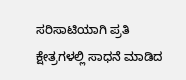ಸರಿಸಾಟಿಯಾಗಿ ಪ್ರತಿ ಕ್ಷೇತ್ರಗಳಲ್ಲಿ ಸಾಧನೆ ಮಾಡಿದ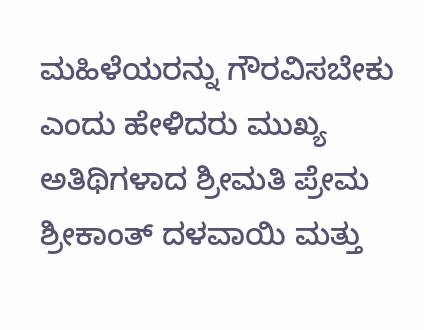ಮಹಿಳೆಯರನ್ನು ಗೌರವಿಸಬೇಕು  ಎಂದು ಹೇಳಿದರು ಮುಖ್ಯ ಅತಿಥಿಗಳಾದ ಶ್ರೀಮತಿ ಪ್ರೇಮ ಶ್ರೀಕಾಂತ್ ದಳವಾಯಿ ಮತ್ತು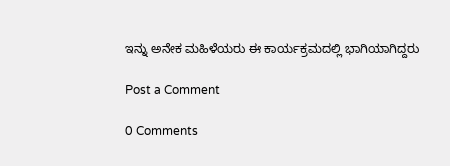ಇನ್ನು ಅನೇಕ ಮಹಿಳೆಯರು ಈ ಕಾರ್ಯಕ್ರಮದಲ್ಲಿ ಭಾಗಿಯಾಗಿದ್ದರು

Post a Comment

0 Comments